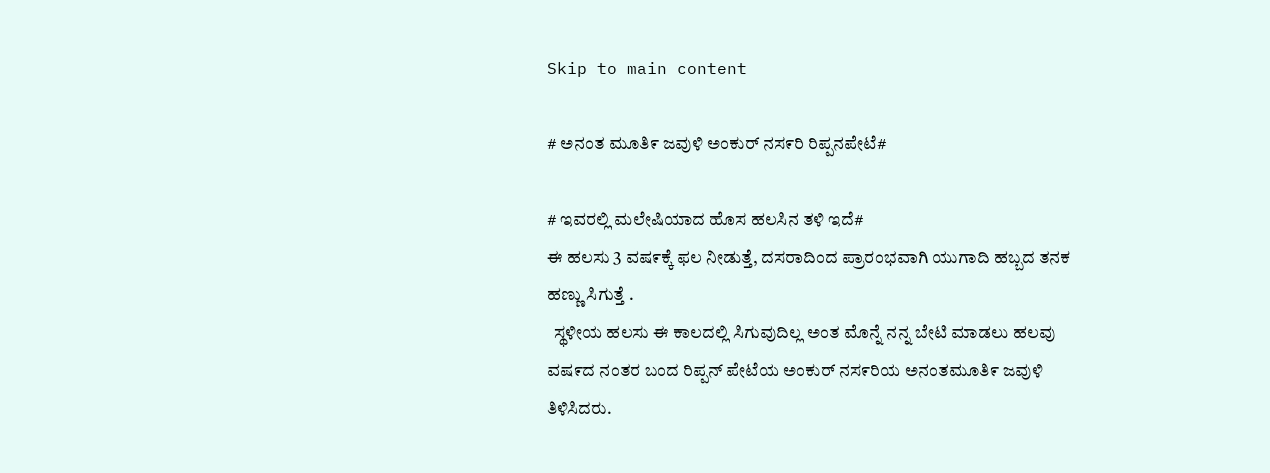Skip to main content

# ಅನಂತ ಮೂತಿ೯ ಜವುಳಿ ಅಂಕುರ್ ನಸ೯ರಿ ರಿಪ್ಪನಪೇಟೆ#

# ಇವರಲ್ಲಿ ಮಲೇಷಿಯಾದ ಹೊಸ ಹಲಸಿನ ತಳಿ ಇದೆ#
ಈ ಹಲಸು 3 ವಷ೯ಕ್ಕೆ ಫಲ ನೀಡುತ್ತೆ, ದಸರಾದಿಂದ ಪ್ರಾರಂಭವಾಗಿ ಯುಗಾದಿ ಹಬ್ಬದ ತನಕ ಹಣ್ಣು ಸಿಗುತ್ತೆ .
  ಸ್ಥಳೀಯ ಹಲಸು ಈ ಕಾಲದಲ್ಲಿ ಸಿಗುವುದಿಲ್ಲ ಅಂತ ಮೊನ್ನೆ ನನ್ನ ಬೇಟಿ ಮಾಡಲು ಹಲವು ವಷ೯ದ ನಂತರ ಬಂದ ರಿಪ್ಪನ್ ಪೇಟೆಯ ಅಂಕುರ್ ನಸ೯ರಿಯ ಅನಂತಮೂತಿ೯ ಜವುಳಿ ತಿಳಿಸಿದರು.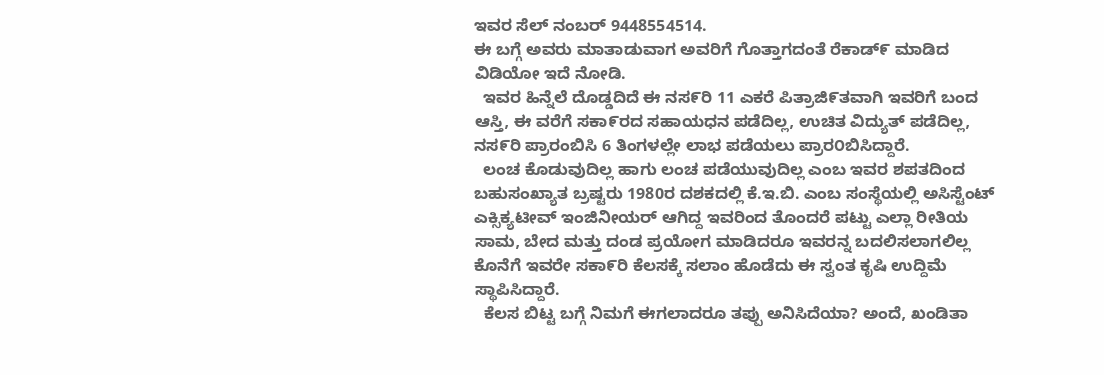ಇವರ ಸೆಲ್ ನಂಬರ್ 9448554514.
ಈ ಬಗ್ಗೆ ಅವರು ಮಾತಾಡುವಾಗ ಅವರಿಗೆ ಗೊತ್ತಾಗದಂತೆ ರೆಕಾಡ್೯ ಮಾಡಿದ ವಿಡಿಯೋ ಇದೆ ನೋಡಿ.
  ಇವರ ಹಿನ್ನೆಲೆ ದೊಡ್ಡದಿದೆ ಈ ನಸ೯ರಿ 11 ಎಕರೆ ಪಿತ್ರಾಜಿ೯ತವಾಗಿ ಇವರಿಗೆ ಬಂದ ಆಸ್ತಿ, ಈ ವರೆಗೆ ಸಕಾ೯ರದ ಸಹಾಯಧನ ಪಡೆದಿಲ್ಲ, ಉಚಿತ ವಿದ್ಯುತ್ ಪಡೆದಿಲ್ಲ, ನಸ೯ರಿ ಪ್ರಾರಂಬಿಸಿ 6 ತಿಂಗಳಲ್ಲೇ ಲಾಭ ಪಡೆಯಲು ಪ್ರಾರ೦ಬಿಸಿದ್ದಾರೆ.
  ಲಂಚ ಕೊಡುವುದಿಲ್ಲ ಹಾಗು ಲಂಚ ಪಡೆಯುವುದಿಲ್ಲ ಎಂಬ ಇವರ ಶಪತದಿಂದ ಬಹುಸಂಖ್ಯಾತ ಬ್ರಷ್ಟರು 1980ರ ದಶಕದಲ್ಲಿ ಕೆ.ಇ.ಬಿ. ಎಂಬ ಸಂಸ್ಥೆಯಲ್ಲಿ ಅಸಿಸ್ಟೆಂಟ್ ಎಕ್ಸಿಕ್ಯಟೀವ್ ಇಂಜಿನೀಯರ್ ಆಗಿದ್ದ ಇವರಿಂದ ತೊಂದರೆ ಪಟ್ಟು ಎಲ್ಲಾ ರೀತಿಯ ಸಾಮ, ಬೇದ ಮತ್ತು ದಂಡ ಪ್ರಯೋಗ ಮಾಡಿದರೂ ಇವರನ್ನ ಬದಲಿಸಲಾಗಲಿಲ್ಲ ಕೊನೆಗೆ ಇವರೇ ಸಕಾ೯ರಿ ಕೆಲಸಕ್ಕೆ ಸಲಾಂ ಹೊಡೆದು ಈ ಸ್ವಂತ ಕೃಷಿ ಉದ್ದಿಮೆ ಸ್ಥಾಪಿಸಿದ್ದಾರೆ.
  ಕೆಲಸ ಬಿಟ್ಟ ಬಗ್ಗೆ ನಿಮಗೆ ಈಗಲಾದರೂ ತಪ್ಪು ಅನಿಸಿದೆಯಾ? ಅಂದೆ, ಖಂಡಿತಾ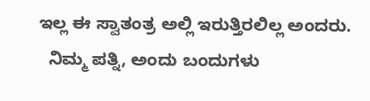ಇಲ್ಲ ಈ ಸ್ವಾತಂತ್ರ ಅಲ್ಲಿ ಇರುತ್ತಿರಲಿಲ್ಲ ಅಂದರು.
  ನಿಮ್ಮ ಪತ್ನಿ, ಅಂದು ಬಂದುಗಳು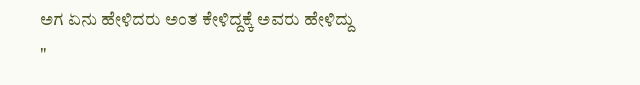ಅಗ ಏನು ಹೇಳಿದರು ಅಂತ ಕೇಳಿದ್ದಕ್ಕೆ ಅವರು ಹೇಳಿದ್ದು
"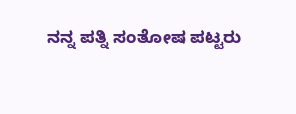ನನ್ನ ಪತ್ನಿ ಸಂತೋಷ ಪಟ್ಟರು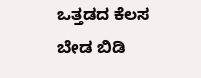ಒತ್ತಡದ ಕೆಲಸ ಬೇಡ ಬಿಡಿ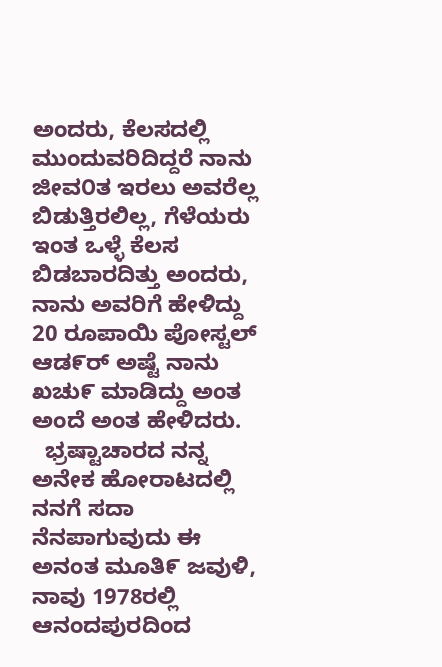ಅಂದರು, ಕೆಲಸದಲ್ಲಿ ಮುಂದುವರಿದಿದ್ದರೆ ನಾನು ಜೀವ೦ತ ಇರಲು ಅವರೆಲ್ಲ ಬಿಡುತ್ತಿರಲಿಲ್ಲ, ಗೆಳೆಯರು ಇಂತ ಒಳ್ಳೆ ಕೆಲಸ ಬಿಡಬಾರದಿತ್ತು ಅಂದರು, ನಾನು ಅವರಿಗೆ ಹೇಳಿದ್ದು 20 ರೂಪಾಯಿ ಪೋಸ್ಟಲ್ ಆಡ೯ರ್ ಅಷ್ಟೆ ನಾನು ಖಚು೯ ಮಾಡಿದ್ದು ಅಂತ ಅಂದೆ ಅಂತ ಹೇಳಿದರು.
  ಭ್ರಷ್ಟಾಚಾರದ ನನ್ನ ಅನೇಕ ಹೋರಾಟದಲ್ಲಿ ನನಗೆ ಸದಾ ನೆನಪಾಗುವುದು ಈ ಅನಂತ ಮೂತಿ೯ ಜವುಳಿ, ನಾವು 1978ರಲ್ಲಿ ಆನಂದಪುರದಿಂದ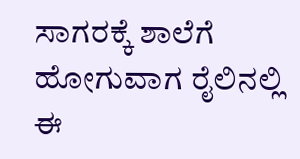ಸಾಗರಕ್ಕೆ ಶಾಲೆಗೆ ಹೋಗುವಾಗ ರೈಲಿನಲ್ಲಿ ಈ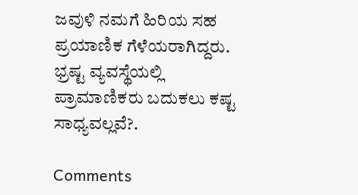ಜವುಳಿ ನಮಗೆ ಹಿರಿಯ ಸಹ ಪ್ರಯಾಣಿಕ ಗೆಳೆಯರಾಗಿದ್ದರು.
ಭ್ರಷ್ಟ ವ್ಯವಸ್ಥೆಯಲ್ಲಿ ಪ್ರಾಮಾಣಿಕರು ಬದುಕಲು ಕಷ್ಟ ಸಾಧ್ಯವಲ್ಲವೆ?.

Comments